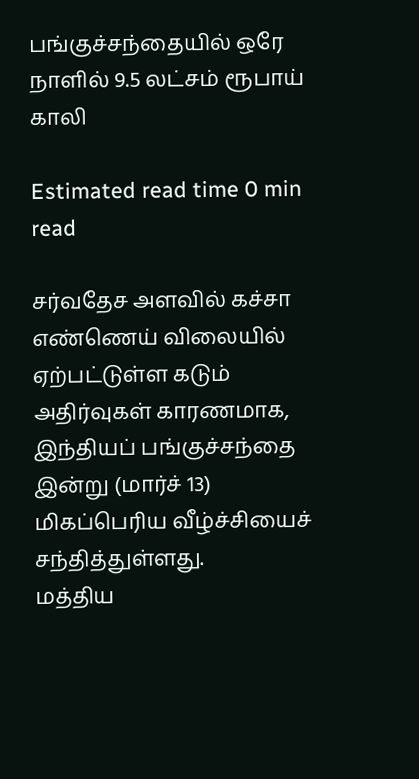பங்குச்சந்தையில் ஒரே நாளில் 9.5 லட்சம் ரூபாய் காலி

Estimated read time 0 min read

சர்வதேச அளவில் கச்சா எண்ணெய் விலையில் ஏற்பட்டுள்ள கடும் அதிர்வுகள் காரணமாக, இந்தியப் பங்குச்சந்தை இன்று (மார்ச் 13) மிகப்பெரிய வீழ்ச்சியைச் சந்தித்துள்ளது.
மத்திய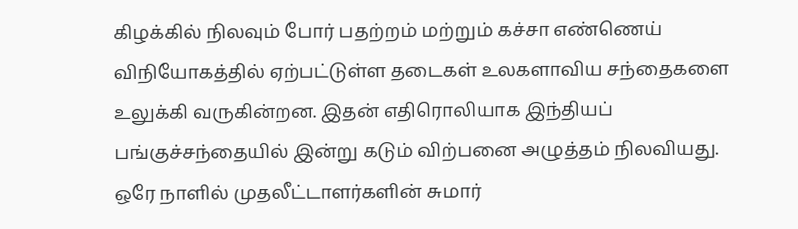கிழக்கில் நிலவும் போர் பதற்றம் மற்றும் கச்சா எண்ணெய் விநியோகத்தில் ஏற்பட்டுள்ள தடைகள் உலகளாவிய சந்தைகளை உலுக்கி வருகின்றன. இதன் எதிரொலியாக இந்தியப் பங்குச்சந்தையில் இன்று கடும் விற்பனை அழுத்தம் நிலவியது.
ஒரே நாளில் முதலீட்டாளர்களின் சுமார்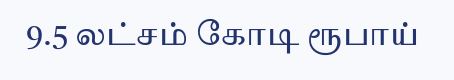9.5 லட்சம் கோடி ரூபாய்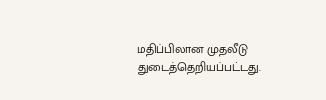மதிப்பிலான முதலீடு துடைத்தெறியப்பட்டது.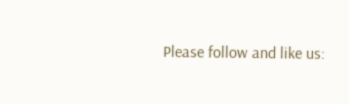Please follow and like us: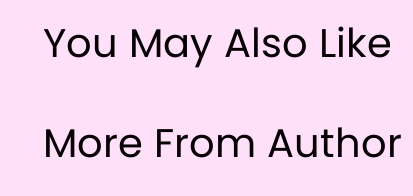You May Also Like

More From Author